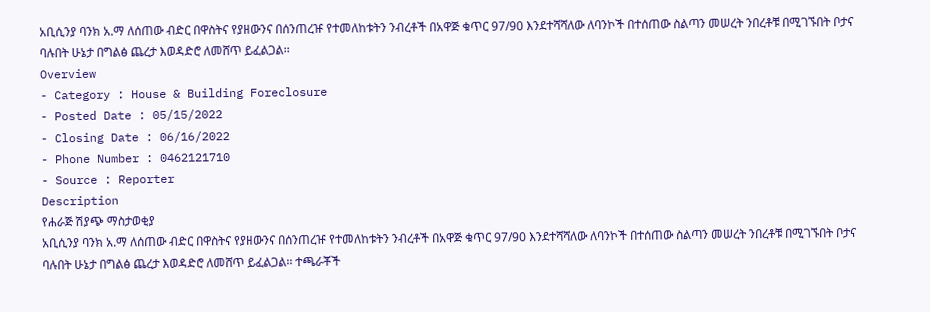አቢሲንያ ባንክ አ.ማ ለሰጠው ብድር በዋስትና የያዘውንና በሰንጠረዡ የተመለከቱትን ንብረቶች በአዋጅ ቁጥር 97/90 እንደተሻሻለው ለባንኮች በተሰጠው ስልጣን መሠረት ንበረቶቹ በሚገኙበት ቦታና ባሉበት ሁኔታ በግልፅ ጨረታ እወዳድሮ ለመሸጥ ይፈልጋል፡፡
Overview
- Category : House & Building Foreclosure
- Posted Date : 05/15/2022
- Closing Date : 06/16/2022
- Phone Number : 0462121710
- Source : Reporter
Description
የሐራጅ ሽያጭ ማስታወቂያ
አቢሲንያ ባንክ አ.ማ ለሰጠው ብድር በዋስትና የያዘውንና በሰንጠረዡ የተመለከቱትን ንብረቶች በአዋጅ ቁጥር 97/90 እንደተሻሻለው ለባንኮች በተሰጠው ስልጣን መሠረት ንበረቶቹ በሚገኙበት ቦታና ባሉበት ሁኔታ በግልፅ ጨረታ እወዳድሮ ለመሸጥ ይፈልጋል፡፡ ተጫራቾች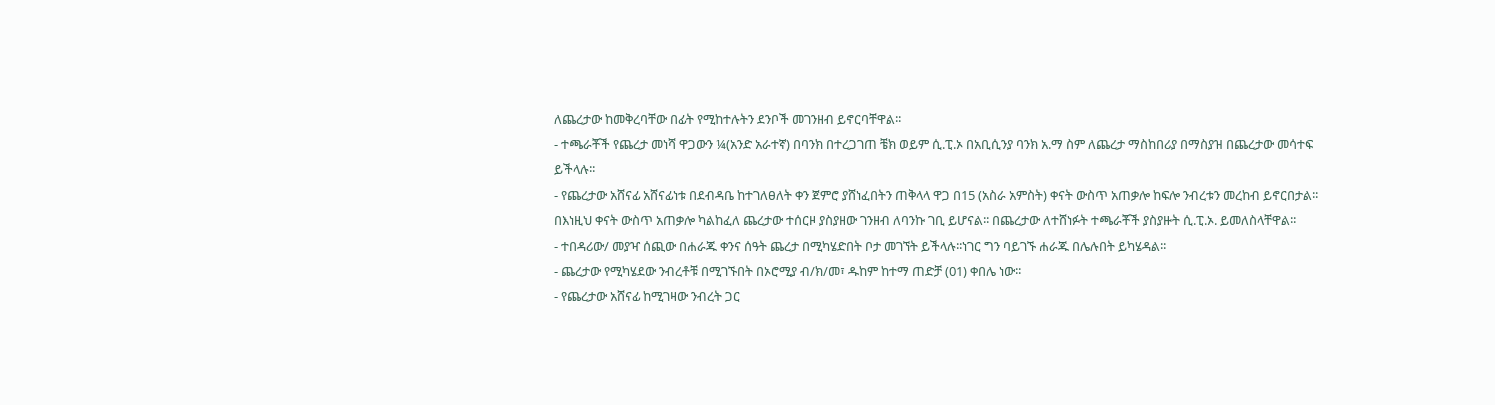ለጨረታው ከመቅረባቸው በፊት የሚከተሉትን ደንቦች መገንዘብ ይኖርባቸዋል፡፡
- ተጫራቾች የጨረታ መነሻ ዋጋውን ¼(አንድ አራተኛ) በባንክ በተረጋገጠ ቼክ ወይም ሲ.ፒ.ኦ በአቢሲንያ ባንክ አ.ማ ስም ለጨረታ ማስከበሪያ በማስያዝ በጨረታው መሳተፍ ይችላሉ፡፡
- የጨረታው አሸናፊ አሸናፊነቱ በደብዳቤ ከተገለፀለት ቀን ጀምሮ ያሸነፈበትን ጠቅላላ ዋጋ በ15 (አስራ አምስት) ቀናት ውስጥ አጠቃሎ ከፍሎ ንብረቱን መረከብ ይኖርበታል፡፡ በእነዚህ ቀናት ውስጥ አጠቃሎ ካልከፈለ ጨረታው ተሰርዞ ያስያዘው ገንዘብ ለባንኩ ገቢ ይሆናል፡፡ በጨረታው ለተሸነፉት ተጫራቾች ያስያዙት ሲ.ፒ.ኦ. ይመለስላቸዋል፡፡
- ተበዳሪው/ መያዣ ሰጪው በሐራጁ ቀንና ሰዓት ጨረታ በሚካሄድበት ቦታ መገኘት ይችላሉ፡፡ነገር ግን ባይገኙ ሐራጁ በሌሉበት ይካሄዳል፡፡
- ጨረታው የሚካሄደው ንብረቶቹ በሚገኙበት በኦሮሚያ ብ/ክ/መ፣ ዱከም ከተማ ጠድቻ (01) ቀበሌ ነው፡፡
- የጨረታው አሸናፊ ከሚገዛው ንብረት ጋር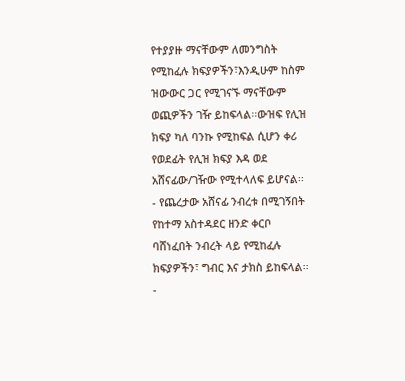የተያያዙ ማናቸውም ለመንግስት የሚከፈሉ ክፍያዎችን፣እንዲሁም ከስም ዝውውር ጋር የሚገናኙ ማናቸውም ወጪዎችን ገዥ ይከፍላል፡፡ውዝፍ የሊዝ ክፍያ ካለ ባንኩ የሚከፍል ሲሆን ቀሪ የወደፊት የሊዝ ክፍያ እዳ ወደ አሸናፊው/ገዥው የሚተላለፍ ይሆናል፡፡
- የጨረታው አሸናፊ ንብረቱ በሚገኝበት የከተማ አስተዳደር ዘንድ ቀርቦ ባሸነፈበት ንብረት ላይ የሚከፈሉ ክፍያዎችን፣ ግብር እና ታክስ ይከፍላል፡፡
-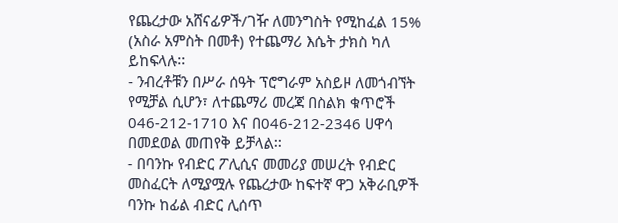የጨረታው አሸናፊዎች/ገዥ ለመንግስት የሚከፈል 15% (አስራ አምስት በመቶ) የተጨማሪ እሴት ታክስ ካለ ይከፍላሉ፡፡
- ንብረቶቹን በሥራ ሰዓት ፕሮግራም አስይዞ ለመጎብኘት የሚቻል ሲሆን፣ ለተጨማሪ መረጃ በስልክ ቁጥሮች 046-212-1710 እና በ046-212-2346 ሀዋሳ በመደወል መጠየቅ ይቻላል፡፡
- በባንኩ የብድር ፖሊሲና መመሪያ መሠረት የብድር መስፈርት ለሚያሟሉ የጨረታው ከፍተኛ ዋጋ አቅራቢዎች ባንኩ ከፊል ብድር ሊሰጥ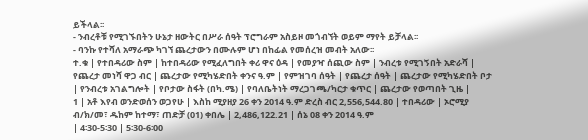ይችላል፡፡
- ንብረቶቹ የሚገኙበትን ሁኔታ ዘውትር በሥራ ሰዓት ፕሮግራም አስይዞ መጎብኘት ወይም ማየት ይቻላል፡፡
- ባንኩ የተሻለ አማራጭ ካገኘ ጨረታውን በሙሉም ሆነ በከፊል የመሰረዝ መብት አለው፡፡
ተ.ቁ | የተበዳሪው ስም | ከተበዳሪው የሚፈለግበት ቀሪ ዋና ዕዳ | የመያዣ ሰጪው ስም | ንብረቱ የሚገኝበት አድራሻ | የጨረታ መነሻ ዋጋ ብር | ጨረታው የሚካሄድበት ቀንና ዓ.ም | የምዝገባ ሰዓት | የጨረታ ሰዓት | ጨረታው የሚካሄድበት ቦታ
| የንብረቱ አገልግሎት | የቦታው ስፋት (በካ.ሜ) | የባለቤትነት ማረጋገጫ/ካርታ ቁጥር | ጨረታው የወጣበት ጊዜ |
1 | አቶ እየብ ወንድወሰን ወጋየሁ | እስከ ሚያዘያ 26 ቀን 2014 ዓ.ም ድረስ ብር 2,556,544.80 | ተበዳሪው | ኦሮሚያ ብ/ክ/መ፣ ዱከም ከተማ፣ ጠድቻ (01) ቀበሌ | 2,486,122.21 | ሰኔ 08 ቀን 2014 ዓ.ም
| 4፡30-5፡30 | 5፡30-6፡00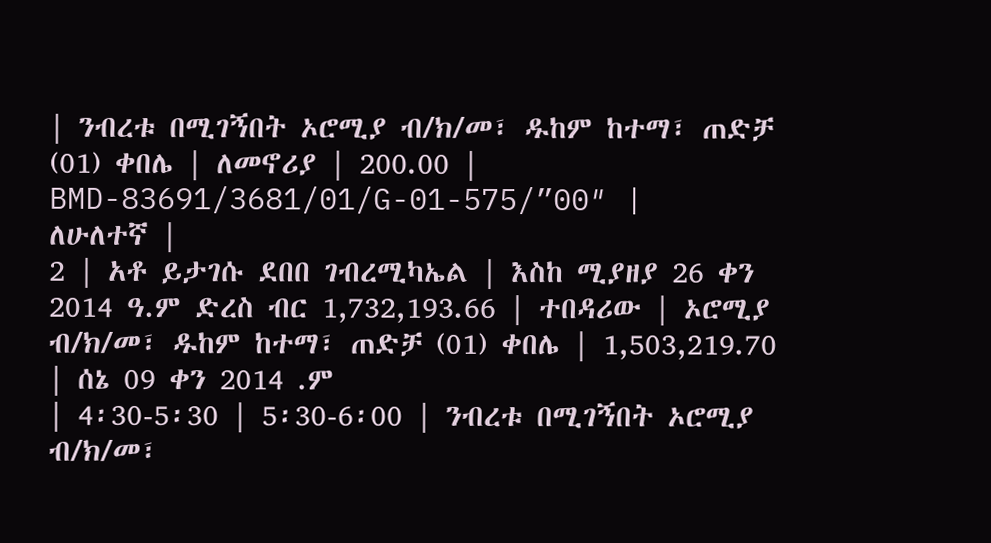| ንብረቱ በሚገኝበት ኦሮሚያ ብ/ክ/መ፣ ዱከም ከተማ፣ ጠድቻ (01) ቀበሌ | ለመኖሪያ | 200.00 | BMD-83691/3681/01/G-01-575/”00″ |
ለሁለተኛ |
2 | አቶ ይታገሱ ደበበ ገብረሚካኤል | እስከ ሚያዘያ 26 ቀን 2014 ዓ.ም ድረስ ብር 1,732,193.66 | ተበዳሪው | ኦሮሚያ ብ/ክ/መ፣ ዱከም ከተማ፣ ጠድቻ (01) ቀበሌ | 1,503,219.70 | ሰኔ 09 ቀን 2014 .ም
| 4፡30-5፡30 | 5፡30-6፡00 | ንብረቱ በሚገኝበት ኦሮሚያ ብ/ክ/መ፣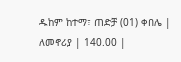ዱከም ከተማ፣ ጠድቻ (01) ቀበሌ | ለመኖሪያ | 140.00 |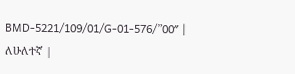BMD-5221/109/01/G-01-576/”00″ |
ለሁለተኛ |